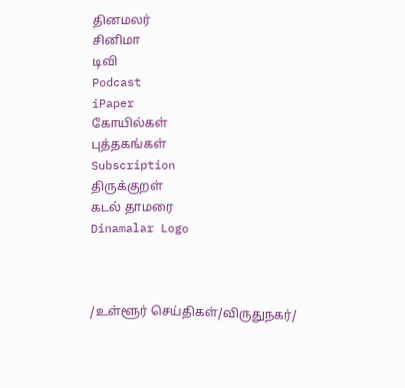தினமலர்
சினிமா
டிவி
Podcast
iPaper
கோயில்கள்
புத்தகங்கள்
Subscription
திருக்குறள்
கடல் தாமரை
Dinamalar Logo



/உள்ளூர் செய்திகள்/விருதுநகர்/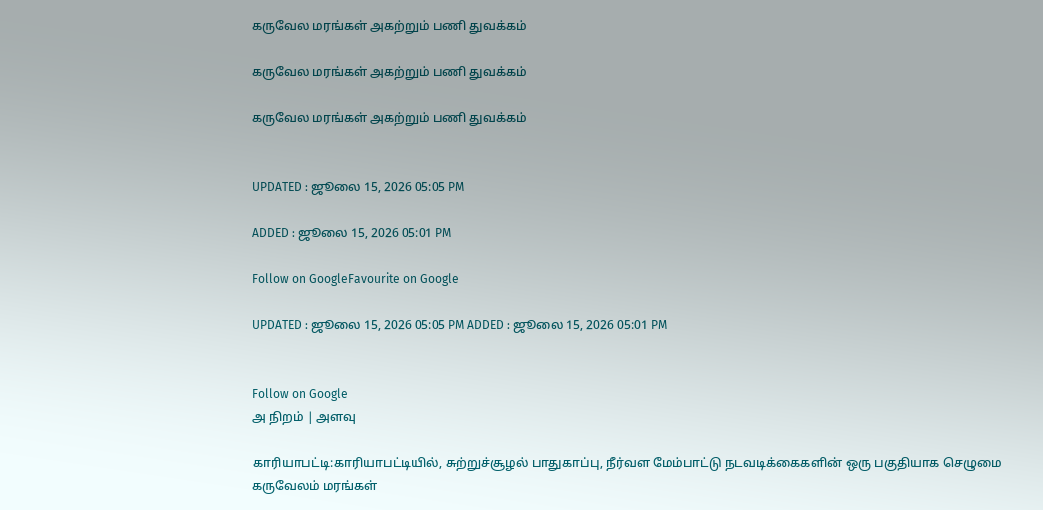கருவேல மரங்கள் அகற்றும் பணி துவக்கம்

கருவேல மரங்கள் அகற்றும் பணி துவக்கம்

கருவேல மரங்கள் அகற்றும் பணி துவக்கம்


UPDATED : ஜூலை 15, 2026 05:05 PM

ADDED : ஜூலை 15, 2026 05:01 PM

Follow on GoogleFavourite on Google

UPDATED : ஜூலை 15, 2026 05:05 PM ADDED : ஜூலை 15, 2026 05:01 PM


Follow on Google
அ நிறம் | அளவு

காரியாபட்டி:காரியாபட்டியில், சுற்றுச்சூழல் பாதுகாப்பு, நீர்வள மேம்பாட்டு நடவடிக்கைகளின் ஒரு பகுதியாக செழுமை கருவேலம் மரங்கள்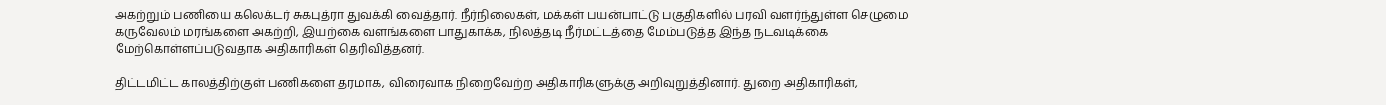அகற்றும் பணியை கலெக்டர் சுகபுத்ரா துவக்கி வைத்தார். நீர்நிலைகள், மக்கள் பயன்பாட்டு பகுதிகளில் பரவி வளர்ந்துள்ள செழுமை கருவேலம் மரங்களை அகற்றி, இயற்கை வளங்களை பாதுகாக்க, நிலத்தடி நீர்மட்டத்தை மேம்படுத்த இந்த நடவடிக்கை மேற்கொள்ளப்படுவதாக அதிகாரிகள் தெரிவித்தனர்.

திட்டமிட்ட காலத்திற்குள் பணிகளை தரமாக, விரைவாக நிறைவேற்ற அதிகாரிகளுக்கு அறிவுறுத்தினார். துறை அதிகாரிகள்,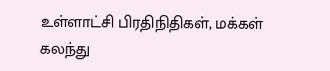உள்ளாட்சி பிரதிநிதிகள், மக்கள் கலந்து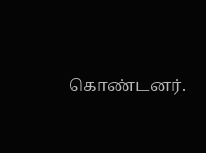கொண்டனர்.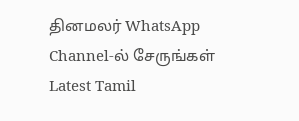தினமலர் WhatsApp Channel-ல் சேருங்கள்
Latest Tamil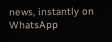news, instantly on WhatsApp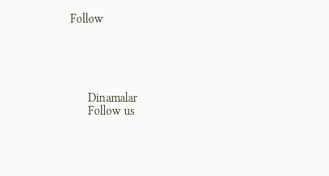Follow





      Dinamalar
      Follow us